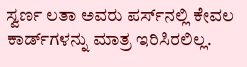ಸ್ವರ್ಣ ಲತಾ ಅವರು ಪರ್ಸ್‌ನಲ್ಲಿ ಕೇವಲ ಕಾರ್ಡ್‌ಗಳನ್ನು ಮಾತ್ರ ಇರಿಸಿರಲಿಲ್ಲ.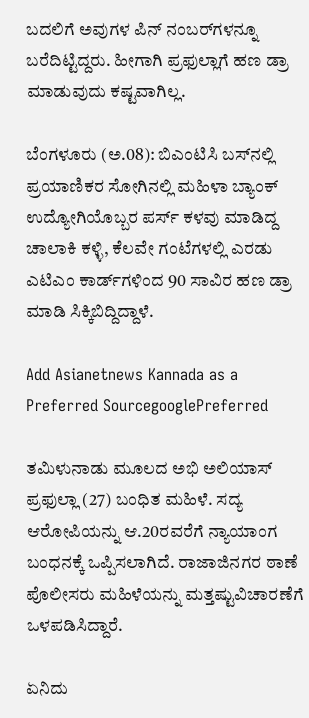ಬದಲಿಗೆ ಅವುಗಳ ಪಿನ್‌ ನಂಬರ್‌ಗಳನ್ನೂ ಬರೆದಿಟ್ಟಿದ್ದರು. ಹೀಗಾಗಿ ಪ್ರಫುಲ್ಲಾಗೆ ಹಣ ಡ್ರಾ ಮಾಡುವುದು ಕಷ್ಟವಾಗಿಲ್ಲ.

ಬೆಂಗಳೂರು (ಅ.08): ಬಿಎಂಟಿಸಿ ಬಸ್‌ನಲ್ಲಿ ಪ್ರಯಾಣಿಕರ ಸೋಗಿನಲ್ಲಿ ಮಹಿಳಾ ಬ್ಯಾಂಕ್‌ ಉದ್ಯೋಗಿಯೊಬ್ಬರ ಪರ್ಸ್‌ ಕಳವು ಮಾಡಿದ್ದ ಚಾಲಾಕಿ ಕಳ್ಳಿ, ಕೆಲವೇ ಗಂಟೆಗಳಲ್ಲಿ ಎರಡು ಎಟಿಎಂ ಕಾರ್ಡ್‌ಗಳಿಂದ 90 ಸಾವಿರ ಹಣ ಡ್ರಾ ಮಾಡಿ ಸಿಕ್ಕಿಬಿದ್ದಿದ್ದಾಳೆ.

Add Asianetnews Kannada as a Preferred SourcegooglePreferred

ತಮಿಳುನಾಡು ಮೂಲದ ಅಭಿ ಅಲಿಯಾಸ್‌ ಪ್ರಫುಲ್ಲಾ (27) ಬಂಧಿತ ಮಹಿಳೆ. ಸದ್ಯ ಆರೋಪಿಯನ್ನು ಆ.20ರವರೆಗೆ ನ್ಯಾಯಾಂಗ ಬಂಧನಕ್ಕೆ ಒಪ್ಪಿಸಲಾಗಿದೆ. ರಾಜಾಜಿನಗರ ಠಾಣೆ ಪೊಲೀಸರು ಮಹಿಳೆಯನ್ನು ಮತ್ತಷ್ಟುವಿಚಾರಣೆಗೆ ಒಳಪಡಿಸಿದ್ದಾರೆ.

ಏನಿದು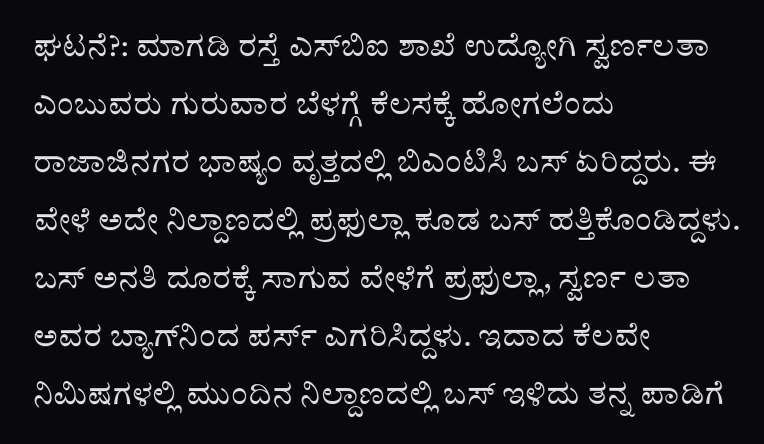ಘಟನೆ?: ಮಾಗಡಿ ರಸ್ತೆ ಎಸ್‌ಬಿಐ ಶಾಖೆ ಉದ್ಯೋಗಿ ಸ್ವರ್ಣಲತಾ ಎಂಬುವರು ಗುರುವಾರ ಬೆಳಗ್ಗೆ ಕೆಲಸಕ್ಕೆ ಹೋಗಲೆಂದು ರಾಜಾಜಿನಗರ ಭಾಷ್ಯಂ ವೃತ್ತದಲ್ಲಿ ಬಿಎಂಟಿಸಿ ಬಸ್‌ ಏರಿದ್ದರು. ಈ ವೇಳೆ ಅದೇ ನಿಲ್ದಾಣದಲ್ಲಿ ಪ್ರಫುಲ್ಲಾ ಕೂಡ ಬಸ್‌ ಹತ್ತಿಕೊಂಡಿದ್ದಳು. ಬಸ್‌ ಅನತಿ ದೂರಕ್ಕೆ ಸಾಗುವ ವೇಳೆಗೆ ಪ್ರಫುಲ್ಲಾ, ಸ್ವರ್ಣ ಲತಾ ಅವರ ಬ್ಯಾಗ್‌ನಿಂದ ಪರ್ಸ್‌ ಎಗರಿಸಿದ್ದಳು. ಇದಾದ ಕೆಲವೇ ನಿಮಿಷಗಳಲ್ಲಿ ಮುಂದಿನ ನಿಲ್ದಾಣದಲ್ಲಿ ಬಸ್‌ ಇಳಿದು ತನ್ನ ಪಾಡಿಗೆ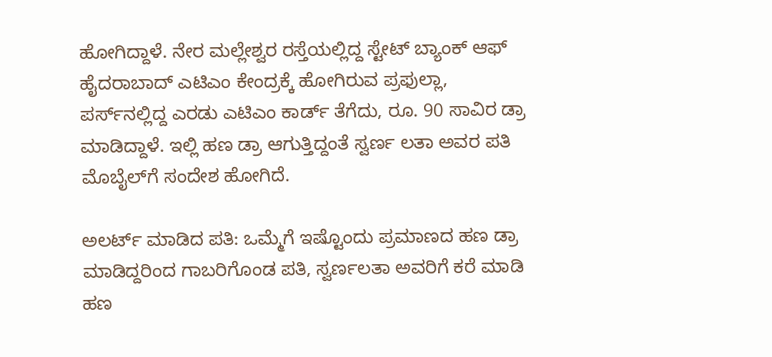ಹೋಗಿದ್ದಾಳೆ. ನೇರ ಮಲ್ಲೇಶ್ವರ ರಸ್ತೆಯಲ್ಲಿದ್ದ ಸ್ಟೇಟ್‌ ಬ್ಯಾಂಕ್‌ ಆಫ್‌ ಹೈದರಾಬಾದ್‌ ಎಟಿಎಂ ಕೇಂದ್ರಕ್ಕೆ ಹೋಗಿರುವ ಪ್ರಫುಲ್ಲಾ, ಪರ್ಸ್‌ನಲ್ಲಿದ್ದ ಎರಡು ಎಟಿಎಂ ಕಾರ್ಡ್‌ ತೆಗೆದು, ರೂ. 90 ಸಾವಿರ ಡ್ರಾ ಮಾಡಿದ್ದಾಳೆ. ಇಲ್ಲಿ ಹಣ ಡ್ರಾ ಆಗುತ್ತಿದ್ದಂತೆ ಸ್ವರ್ಣ ಲತಾ ಅವರ ಪತಿ ಮೊಬೈಲ್‌ಗೆ ಸಂದೇಶ ಹೋಗಿದೆ.

ಅಲರ್ಟ್‌ ಮಾಡಿದ ಪತಿ: ಒಮ್ಮೆಗೆ ಇಷ್ಟೊಂದು ಪ್ರಮಾಣದ ಹಣ ಡ್ರಾ ಮಾಡಿದ್ದರಿಂದ ಗಾಬರಿಗೊಂಡ ಪತಿ, ಸ್ವರ್ಣಲತಾ ಅವರಿಗೆ ಕರೆ ಮಾಡಿ ಹಣ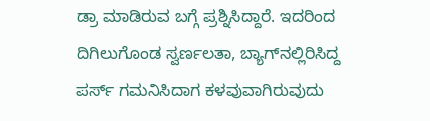ಡ್ರಾ ಮಾಡಿರುವ ಬಗ್ಗೆ ಪ್ರಶ್ನಿಸಿದ್ದಾರೆ. ಇದರಿಂದ ದಿಗಿಲುಗೊಂಡ ಸ್ವರ್ಣಲತಾ, ಬ್ಯಾಗ್‌ನಲ್ಲಿರಿಸಿದ್ದ ಪರ್ಸ್‌ ಗಮನಿಸಿದಾಗ ಕಳವುವಾಗಿರುವುದು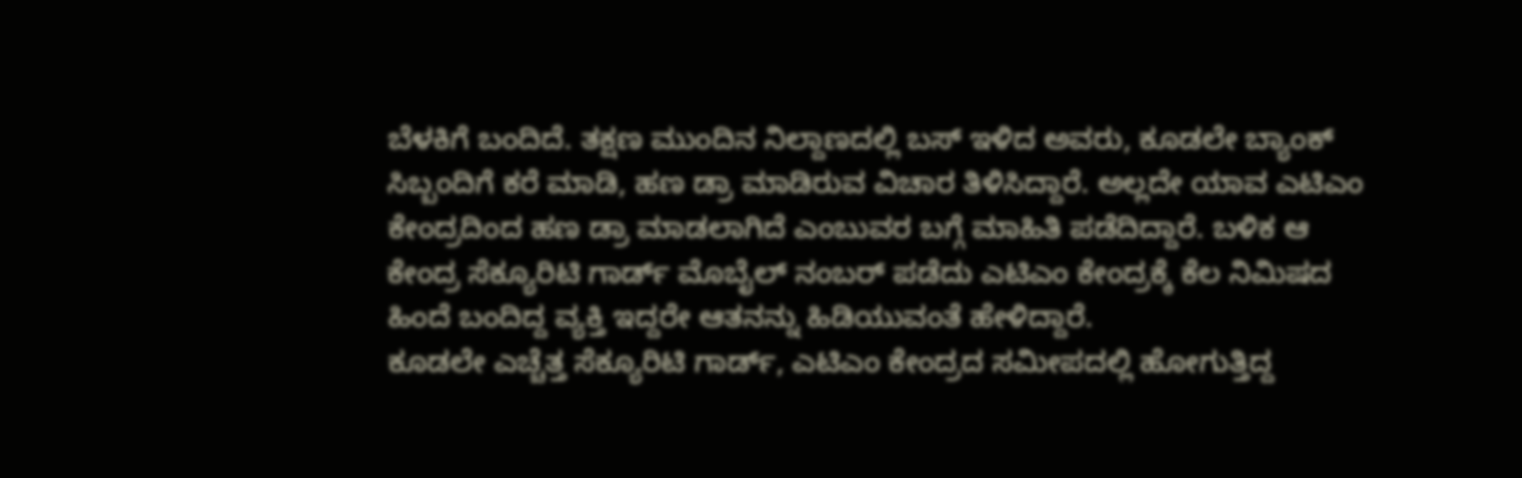ಬೆಳಕಿಗೆ ಬಂದಿದೆ. ತಕ್ಷಣ ಮುಂದಿನ ನಿಲ್ದಾಣದಲ್ಲಿ ಬಸ್‌ ಇಳಿದ ಅವರು, ಕೂಡಲೇ ಬ್ಯಾಂಕ್‌ ಸಿಬ್ಬಂದಿಗೆ ಕರೆ ಮಾಡಿ, ಹಣ ಡ್ರಾ ಮಾಡಿರುವ ವಿಚಾರ ತಿಳಿಸಿದ್ದಾರೆ. ಅಲ್ಲದೇ ಯಾವ ಎಟಿಎಂ ಕೇಂದ್ರದಿಂದ ಹಣ ಡ್ರಾ ಮಾಡಲಾಗಿದೆ ಎಂಬುವರ ಬಗ್ಗೆ ಮಾಹಿತಿ ಪಡೆದಿದ್ದಾರೆ. ಬಳಿಕ ಆ ಕೇಂದ್ರ ಸೆಕ್ಯೂರಿಟಿ ಗಾರ್ಡ್‌ ಮೊಬೈಲ್‌ ನಂಬರ್‌ ಪಡೆದು ಎಟಿಎಂ ಕೇಂದ್ರಕ್ಕೆ ಕೆಲ ನಿಮಿಷದ ಹಿಂದೆ ಬಂದಿದ್ದ ವ್ಯಕ್ತಿ ಇದ್ದರೇ ಆತನನ್ನು ಹಿಡಿಯುವಂತೆ ಹೇಳಿದ್ದಾರೆ.
ಕೂಡಲೇ ಎಚ್ಚೆತ್ತ ಸೆಕ್ಯೂರಿಟಿ ಗಾರ್ಡ್‌, ಎಟಿಎಂ ಕೇಂದ್ರದ ಸಮೀಪದಲ್ಲಿ ಹೋಗುತ್ತಿದ್ದ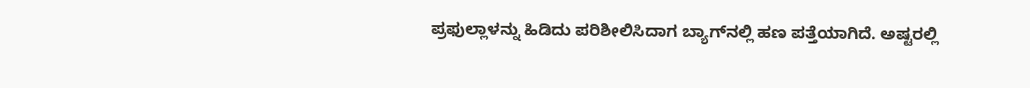ಪ್ರಫುಲ್ಲಾಳನ್ನು ಹಿಡಿದು ಪರಿಶೀಲಿಸಿದಾಗ ಬ್ಯಾಗ್‌ನಲ್ಲಿ ಹಣ ಪತ್ತೆಯಾಗಿದೆ. ಅಷ್ಟರಲ್ಲಿ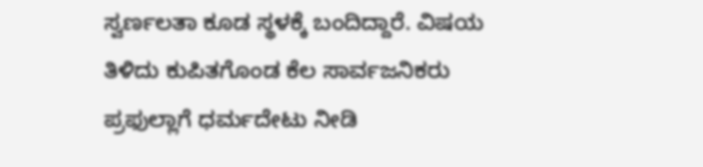ಸ್ವರ್ಣಲತಾ ಕೂಡ ಸ್ಥಳಕ್ಕೆ ಬಂದಿದ್ದಾರೆ. ವಿಷಯ ತಿಳಿದು ಕುಪಿತಗೊಂಡ ಕೆಲ ಸಾರ್ವಜನಿಕರು ಪ್ರಫುಲ್ಲಾಗೆ ಧರ್ಮದೇಟು ನೀಡಿ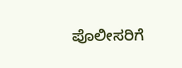ಪೊಲೀಸರಿಗೆ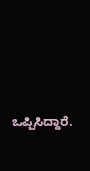ಒಪ್ಪಿಸಿದ್ದಾರೆ.